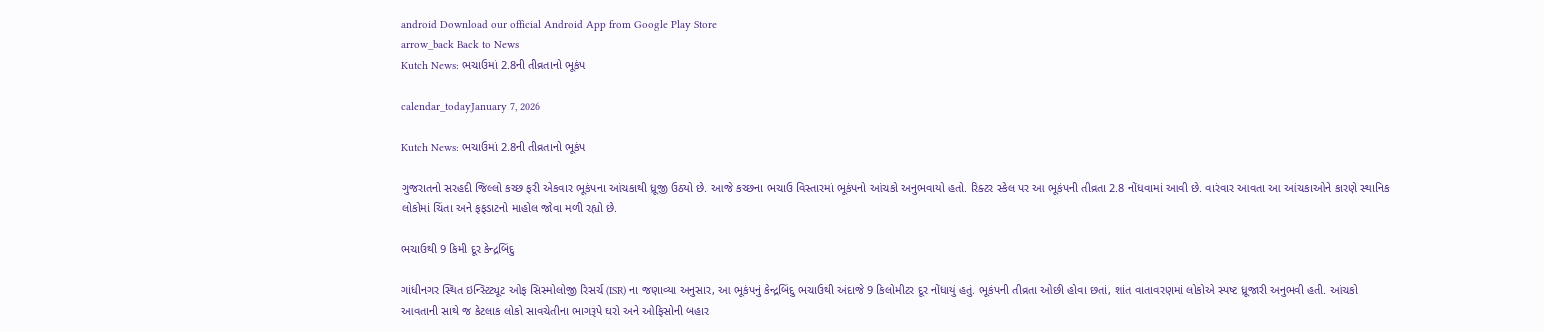android Download our official Android App from Google Play Store
arrow_back Back to News
Kutch News: ભચાઉમાં 2.8ની તીવ્રતાનો ભૂકંપ

calendar_todayJanuary 7, 2026

Kutch News: ભચાઉમાં 2.8ની તીવ્રતાનો ભૂકંપ

ગુજરાતનો સરહદી જિલ્લો કચ્છ ફરી એકવાર ભૂકંપના આંચકાથી ધ્રૂજી ઉઠ્યો છે. આજે કચ્છના ભચાઉ વિસ્તારમાં ભૂકંપનો આંચકો અનુભવાયો હતો. રિક્ટર સ્કેલ પર આ ભૂકંપની તીવ્રતા 2.8 નોંધવામાં આવી છે. વારંવાર આવતા આ આંચકાઓને કારણે સ્થાનિક લોકોમાં ચિંતા અને ફફડાટનો માહોલ જોવા મળી રહ્યો છે.

ભચાઉથી 9 કિમી દૂર કેન્દ્રબિંદુ

ગાંધીનગર સ્થિત ઇન્સ્ટિટ્યૂટ ઓફ સિસ્મોલોજી રિસર્ચ (ISR) ના જણાવ્યા અનુસાર, આ ભૂકંપનું કેન્દ્રબિંદુ ભચાઉથી અંદાજે 9 કિલોમીટર દૂર નોંધાયું હતું. ભૂકંપની તીવ્રતા ઓછી હોવા છતાં, શાંત વાતાવરણમાં લોકોએ સ્પષ્ટ ધ્રૂજારી અનુભવી હતી. આંચકો આવતાની સાથે જ કેટલાક લોકો સાવચેતીના ભાગરૂપે ઘરો અને ઓફિસોની બહાર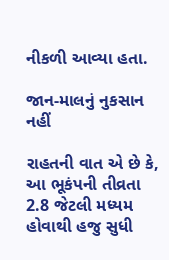નીકળી આવ્યા હતા.

જાન-માલનું નુકસાન નહીં

રાહતની વાત એ છે કે, આ ભૂકંપની તીવ્રતા 2.8 જેટલી મધ્યમ હોવાથી હજુ સુધી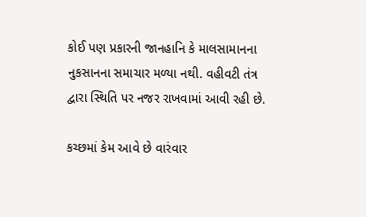કોઈ પણ પ્રકારની જાનહાનિ કે માલસામાનના નુકસાનના સમાચાર મળ્યા નથી. વહીવટી તંત્ર દ્વારા સ્થિતિ પર નજર રાખવામાં આવી રહી છે.

કચ્છમાં કેમ આવે છે વારંવાર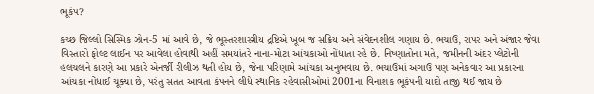ભૂકંપ?

કચ્છ જિલ્લો સિસ્મિક ઝોન-5 માં આવે છે, જે ભૂસ્તરશાસ્ત્રીય દ્રષ્ટિએ ખૂબ જ સક્રિય અને સંવેદનશીલ ગણાય છે. ભચાઉ, રાપર અને અંજાર જેવા વિસ્તારો ફોલ્ટ લાઈન પર આવેલા હોવાથી અહીં સમયાંતરે નાના-મોટા આંચકાઓ નોંધાતા રહે છે. નિષ્ણાતોના મતે, જમીનની અંદર પ્લેટોની હલચલને કારણે આ પ્રકારે એનર્જી રીલીઝ થતી હોય છે, જેના પરિણામે આંચકા અનુભવાય છે. ભચાઉમાં અગાઉ પણ અનેકવાર આ પ્રકારના આંચકા નોંધાઈ ચૂક્યા છે, પરંતુ સતત આવતા કંપનને લીધે સ્થાનિક રહેવાસીઓમાં 2001ના વિનાશક ભૂકંપની યાદો તાજી થઈ જાય છે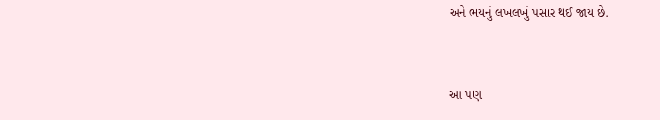અને ભયનું લખલખું પસાર થઈ જાય છે.


આ પણ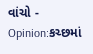વાંચો - Opinion:કચ્છમાં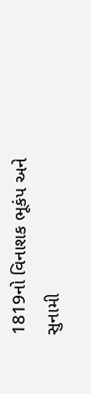1819નો વિનાશક ભૂકંપ અને સુનામી